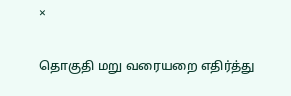×

தொகுதி மறு வரையறை எதிர்த்து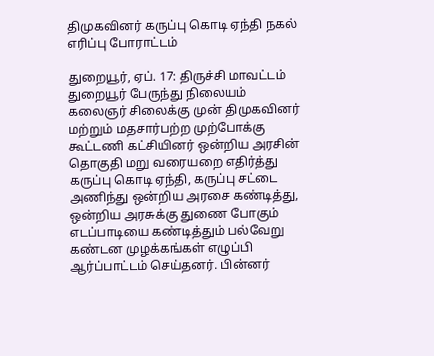திமுகவினர் கருப்பு கொடி ஏந்தி நகல் எரிப்பு போராட்டம்

துறையூர், ஏப். 17: திருச்சி மாவட்டம் துறையூர் பேருந்து நிலையம் கலைஞர் சிலைக்கு முன் திமுகவினர் மற்றும் மதசார்பற்ற முற்போக்கு கூட்டணி கட்சியினர் ஒன்றிய அரசின் தொகுதி மறு வரையறை எதிர்த்து கருப்பு கொடி ஏந்தி, கருப்பு சட்டை அணிந்து ஒன்றிய அரசை கண்டித்து, ஒன்றிய அரசுக்கு துணை போகும் எடப்பாடியை கண்டித்தும் பல்வேறு கண்டன முழக்கங்கள் எழுப்பி ஆர்ப்பாட்டம் செய்தனர். பின்னர்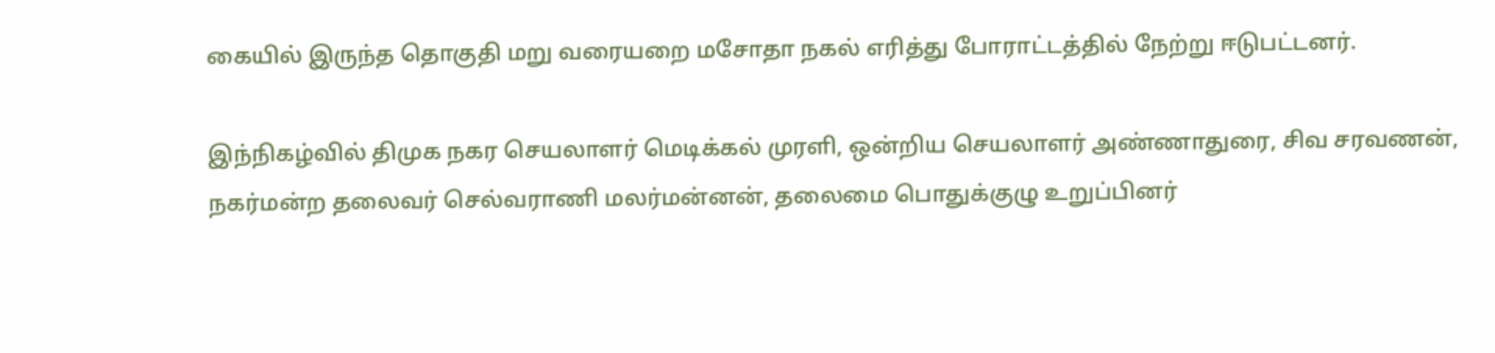கையில் இருந்த தொகுதி மறு வரையறை மசோதா நகல் எரித்து போராட்டத்தில் நேற்று ஈடுபட்டனர்.

இந்நிகழ்வில் திமுக நகர செயலாளர் மெடிக்கல் முரளி, ஒன்றிய செயலாளர் அண்ணாதுரை, சிவ சரவணன், நகர்மன்ற தலைவர் செல்வராணி மலர்மன்னன், தலைமை பொதுக்குழு உறுப்பினர்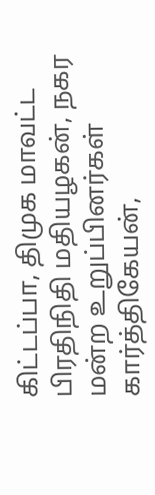கிட்டப்பா, திமுக மாவட்ட பிரதிநிதி மதியழகன், நகர மன்ற உறுப்பினர்கள் கார்த்திகேயன்,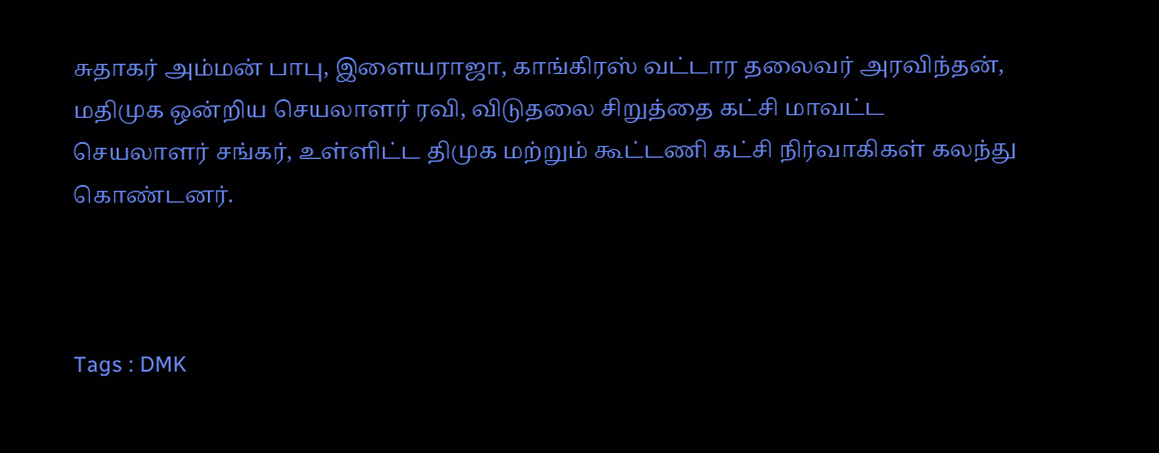சுதாகர் அம்மன் பாபு, இளையராஜா, காங்கிரஸ் வட்டார தலைவர் அரவிந்தன், மதிமுக ஒன்றிய செயலாளர் ரவி, விடுதலை சிறுத்தை கட்சி மாவட்ட செயலாளர் சங்கர், உள்ளிட்ட திமுக மற்றும் கூட்டணி கட்சி நிர்வாகிகள் கலந்து கொண்டனர்.



Tags : DMK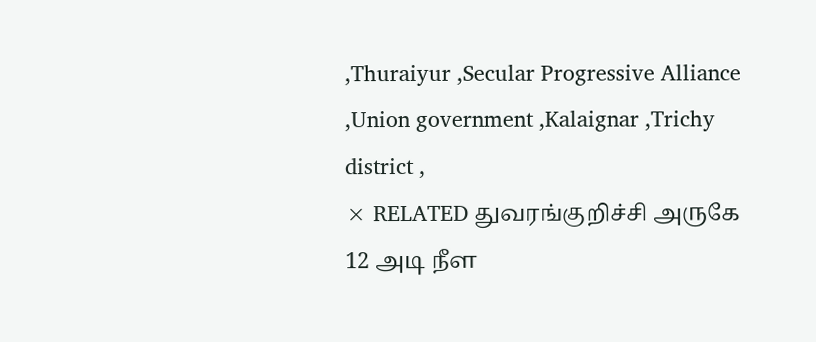,Thuraiyur ,Secular Progressive Alliance ,Union government ,Kalaignar ,Trichy district ,
× RELATED துவரங்குறிச்சி அருகே 12 அடி நீள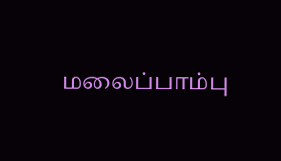மலைப்பாம்பு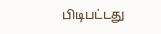பிடிபட்டது